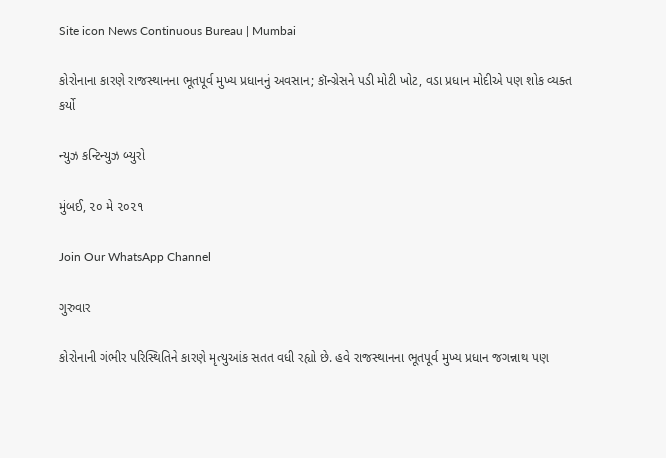Site icon News Continuous Bureau | Mumbai

કોરોનાના કારણે રાજસ્થાનના ભૂતપૂર્વ મુખ્ય પ્રધાનનું અવસાન; કૉન્ગ્રેસને પડી મોટી ખોટ, વડા પ્રધાન મોદીએ પણ શોક વ્યક્ત કર્યો

ન્યુઝ કન્ટિન્યુઝ બ્યુરો

મુંબઈ, ૨૦ મે ૨૦૨૧

Join Our WhatsApp Channel

ગુરુવાર

કોરોનાની ગંભીર પરિસ્થિતિને કારણે મૃત્યુઆંક સતત વધી રહ્યો છે. હવે રાજસ્થાનના ભૂતપૂર્વ મુખ્ય પ્રધાન જગન્નાથ પણ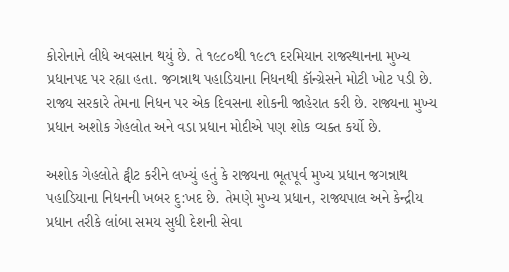કોરોનાને લીધે અવસાન થયું છે. તે ૧૯૮૦થી ૧૯૮૧ દરમિયાન રાજસ્થાનના મુખ્ય પ્રધાનપદ પર રહ્યા હતા. જગન્નાથ પહાડિયાના નિધનથી કૉન્ગ્રેસને મોટી ખોટ પડી છે. રાજ્ય સરકારે તેમના નિધન પર એક દિવસના શોકની જાહેરાત કરી છે. રાજ્યના મુખ્ય પ્રધાન અશોક ગેહલોત અને વડા પ્રધાન મોદીએ પણ શોક વ્યક્ત કર્યો છે.

અશોક ગેહલોતે ટ્વીટ કરીને લખ્યું હતું કે રાજ્યના ભૂતપૂર્વ મુખ્ય પ્રધાન જગન્નાથ પહાડિયાના નિધનની ખબર દુ:ખદ છે. તેમણે મુખ્ય પ્રધાન, રાજ્યપાલ અને કેન્દ્રીય પ્રધાન તરીકે લાંબા સમય સુધી દેશની સેવા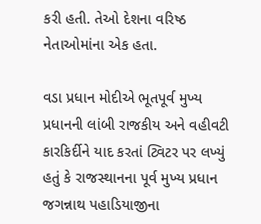કરી હતી. તેઓ દેશના વરિષ્ઠ નેતાઓમાંના એક હતા.

વડા પ્રધાન મોદીએ ભૂતપૂર્વ મુખ્ય પ્રધાનની લાંબી રાજકીય અને વહીવટી કારકિર્દીને યાદ કરતાં ટ્વિટર પર લખ્યું હતું કે રાજસ્થાનના પૂર્વ મુખ્ય પ્રધાન જગન્નાથ પહાડિયાજીના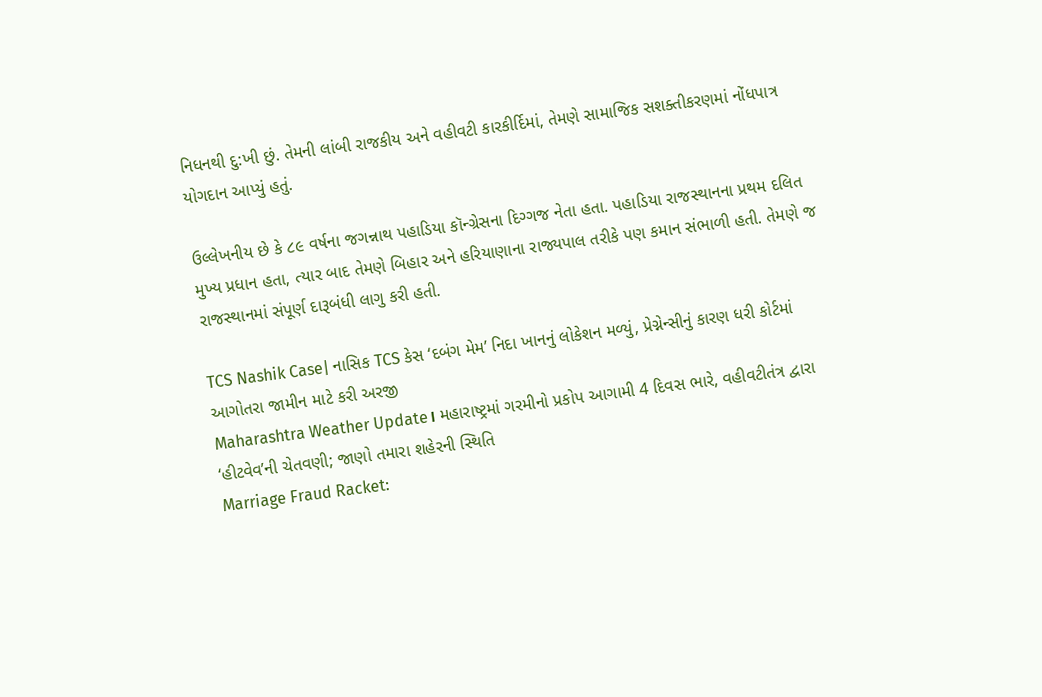નિધનથી દુ:ખી છું. તેમની લાંબી રાજકીય અને વહીવટી કારકીર્દિમાં, તેમણે સામાજિક સશક્તીકરણમાં નોંધપાત્ર યોગદાન આપ્યું હતું.

ઉલ્લેખનીય છે કે ૮૯ વર્ષના જગન્નાથ પહાડિયા કૉન્ગ્રેસના દિગ્ગજ નેતા હતા. પહાડિયા રાજસ્થાનના પ્રથમ દલિત મુખ્ય પ્રધાન હતા, ત્યાર બાદ તેમણે બિહાર અને હરિયાણાના રાજ્યપાલ તરીકે પણ કમાન સંભાળી હતી. તેમણે જ રાજસ્થાનમાં સંપૂર્ણ દારૂબંધી લાગુ કરી હતી.

TCS Nashik Case| નાસિક TCS કેસ ‘દબંગ મેમ’ નિદા ખાનનું લોકેશન મળ્યું, પ્રેગ્નેન્સીનું કારણ ધરી કોર્ટમાં આગોતરા જામીન માટે કરી અરજી
Maharashtra Weather Update। મહારાષ્ટ્રમાં ગરમીનો પ્રકોપ આગામી 4 દિવસ ભારે, વહીવટીતંત્ર દ્વારા ‘હીટવેવ’ની ચેતવણી; જાણો તમારા શહેરની સ્થિતિ
Marriage Fraud Racket: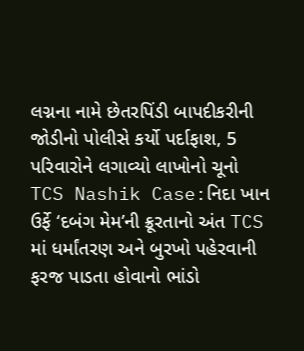લગ્નના નામે છેતરપિંડી બાપદીકરીની જોડીનો પોલીસે કર્યો પર્દાફાશ, 5 પરિવારોને લગાવ્યો લાખોનો ચૂનો
TCS Nashik Case:નિદા ખાન ઉર્ફે ‘દબંગ મેમ’ની ક્રૂરતાનો અંત TCS માં ધર્માંતરણ અને બુરખો પહેરવાની ફરજ પાડતા હોવાનો ભાંડો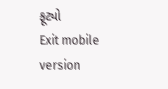ફૂટ્યો
Exit mobile version